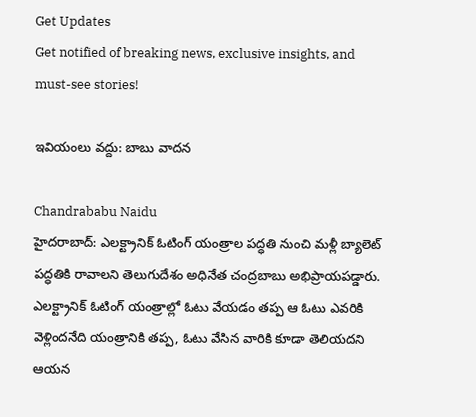Get Updates
Get notified of breaking news, exclusive insights, and must-see stories!

ఇవియంలు వద్దు: బాబు వాదన

Chandrababu Naidu
హైదరాబాద్‌: ఎలక్ట్రానిక్‌ ఓటింగ్‌ యంత్రాల పద్ధతి నుంచి మళ్లీ బ్యాలెట్‌ పద్ధతికి రావాలని తెలుగుదేశం అధినేత చంద్రబాబు అభిప్రాయపడ్డారు. ఎలక్ట్రానిక్‌ ఓటింగ్‌ యంత్రాల్లో ఓటు వేయడం తప్ప ఆ ఓటు ఎవరికి వెళ్లిందనేది యంత్రానికి తప్ప, ఓటు వేసిన వారికి కూడా తెలియదని ఆయన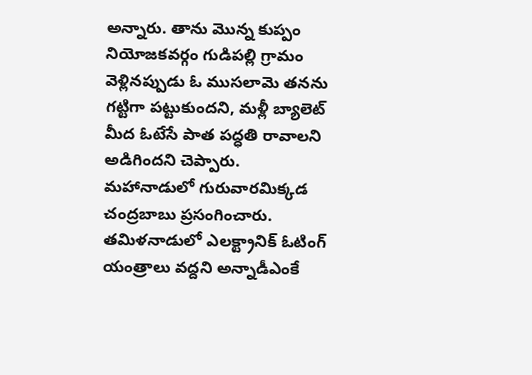అన్నారు. తాను మొన్న కుప్పం నియోజకవర్గం గుడిపల్లి గ్రామం వెళ్లినప్పుడు ఓ ముసలామె తనను గట్టిగా పట్టుకుందని, మళ్లీ బ్యాలెట్‌ మీద ఓటేసే పాత పద్ధతి రావాలని అడిగిందని చెప్పారు. మహానాడులో గురువారమిక్కడ చంద్రబాబు ప్రసంగించారు. తమిళనాడులో ఎలక్ట్రానిక్‌ ఓటింగ్‌ యంత్రాలు వద్దని అన్నాడీఎంకే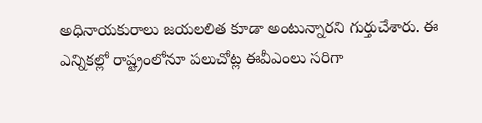అధినాయకురాలు జయలలిత కూడా అంటున్నారని గుర్తుచేశారు. ఈ ఎన్నికల్లో రాష్ట్రంలోనూ పలుచోట్ల ఈవీఎంలు సరిగా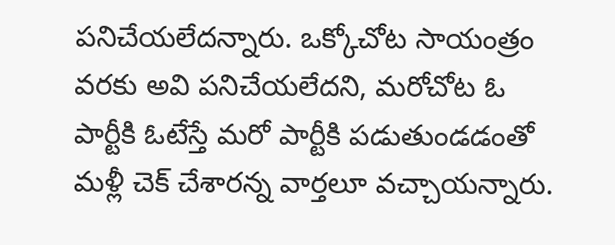పనిచేయలేదన్నారు. ఒక్కోచోట సాయంత్రం వరకు అవి పనిచేయలేదని, మరోచోట ఓ పార్టీకి ఓటేస్తే మరో పార్టీకి పడుతుండడంతో మళ్లీ చెక్‌ చేశారన్న వార్తలూ వచ్చాయన్నారు.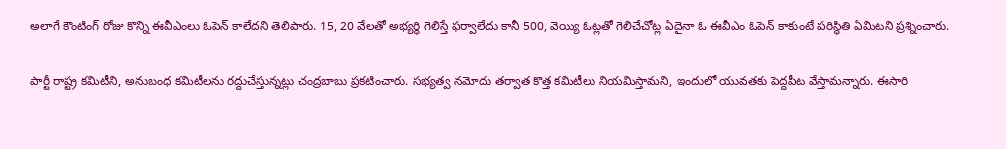అలాగే కౌంటింగ్‌ రోజు కొన్ని ఈవీఎంలు ఓపెన్‌ కాలేదని తెలిపారు. 15, 20 వేలతో అభ్యర్థి గెలిస్తే ఫర్వాలేదు కానీ 500, వెయ్యి ఓట్లతో గెలిచేచోట్ల ఏదైనా ఓ ఈవీఎం ఓపెన్‌ కాకుంటే పరిస్థితి ఏమిటని ప్రశ్నించారు.

పార్టీ రాష్ట్ర కమిటీని, అనుబంధ కమిటీలను రద్దుచేస్తున్నట్లు చంద్రబాబు ప్రకటించారు. సభ్యత్వ నమోదు తర్వాత కొత్త కమిటీలు నియమిస్తామని, ఇందులో యువతకు పెద్దపీట వేస్తామన్నారు. ఈసారి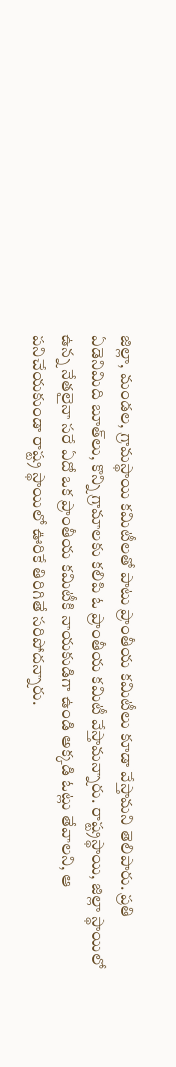జిల్లా, మండల, గ్రామస్థాయి కమిటీలతో పాటు ప్రాంతీయ కమిటీలు కూడా వేస్తామని తెలిపారు. ప్రతి ఏడెనిమిది బూత్‌లు, కొన్ని గ్రామాలకు కలిపి ఓ ప్రాంతీయ కమిటీ వేస్తామన్నారు. రాష్ట్రస్థాయి, జిల్లా స్థాయిలో ఉన్న నేతలైనా సరే ఏదో ఒక ప్రాంతీయ కమిటీకి నాయకుడిగా ఉండి అక్కడి ఓట్లు తేవాలని, ఆ పనిచేయకుండా రాష్ట్ర స్థాయిలో ఊరికే తిరిగితే సరిపోదన్నారు.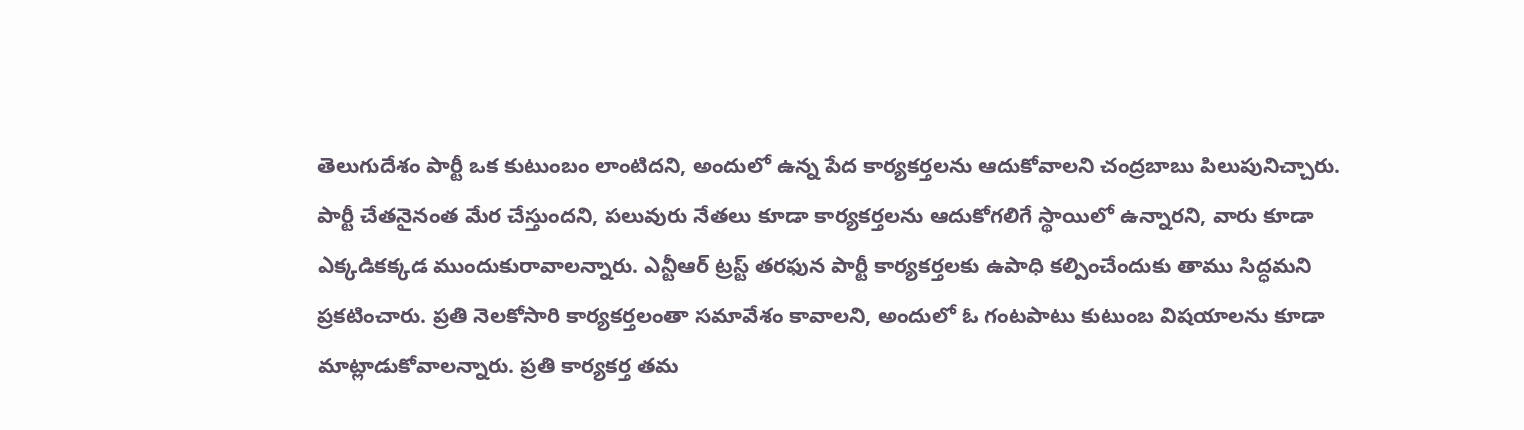తెలుగుదేశం పార్టీ ఒక కుటుంబం లాంటిదని, అందులో ఉన్న పేద కార్యకర్తలను ఆదుకోవాలని చంద్రబాబు పిలుపునిచ్చారు. పార్టీ చేతనైనంత మేర చేస్తుందని, పలువురు నేతలు కూడా కార్యకర్తలను ఆదుకోగలిగే స్థాయిలో ఉన్నారని, వారు కూడా ఎక్కడికక్కడ ముందుకురావాలన్నారు. ఎన్టీఆర్‌ ట్రస్ట్‌ తరఫున పార్టీ కార్యకర్తలకు ఉపాధి కల్పించేందుకు తాము సిద్ధమని ప్రకటించారు. ప్రతి నెలకోసారి కార్యకర్తలంతా సమావేశం కావాలని, అందులో ఓ గంటపాటు కుటుంబ విషయాలను కూడా మాట్లాడుకోవాలన్నారు. ప్రతి కార్యకర్త తమ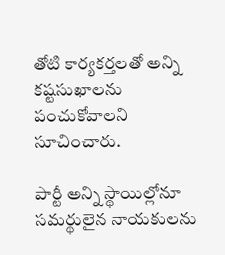తోటి కార్యకర్తలతో అన్ని కష్టసుఖాలను పంచుకోవాలని సూచించారు.

పార్టీ అన్ని స్థాయిల్లోనూ సమర్థులైన నాయకులను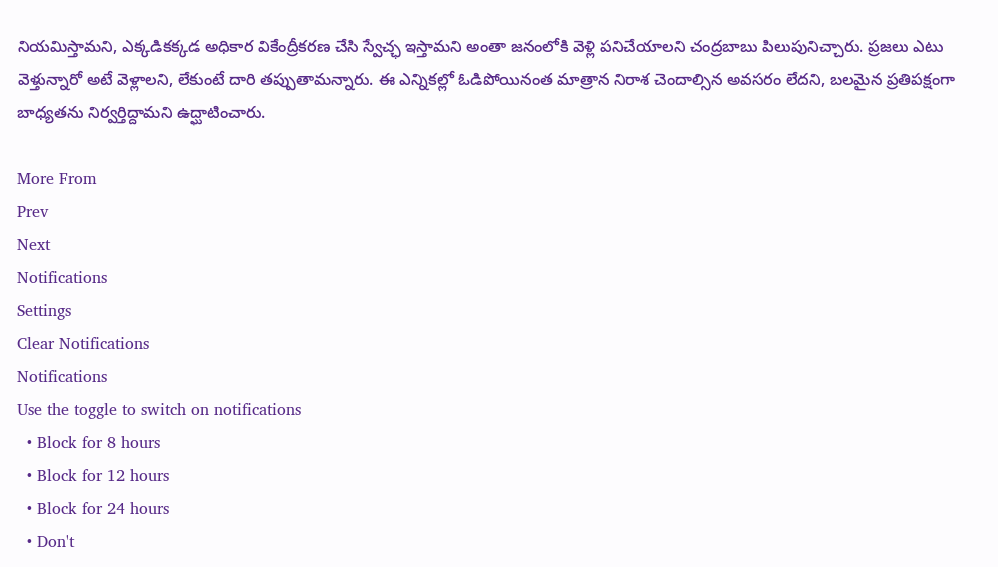నియమిస్తామని, ఎక్కడికక్కడ అధికార వికేంద్రీకరణ చేసి స్వేచ్ఛ ఇస్తామని అంతా జనంలోకి వెళ్లి పనిచేయాలని చంద్రబాబు పిలుపునిచ్చారు. ప్రజలు ఎటు వెళ్తున్నారో అటే వెళ్లాలని, లేకుంటే దారి తప్పుతామన్నారు. ఈ ఎన్నికల్లో ఓడిపోయినంత మాత్రాన నిరాశ చెందాల్సిన అవసరం లేదని, బలమైన ప్రతిపక్షంగా బాధ్యతను నిర్వర్తిద్దామని ఉద్ఘాటించారు.

More From
Prev
Next
Notifications
Settings
Clear Notifications
Notifications
Use the toggle to switch on notifications
  • Block for 8 hours
  • Block for 12 hours
  • Block for 24 hours
  • Don't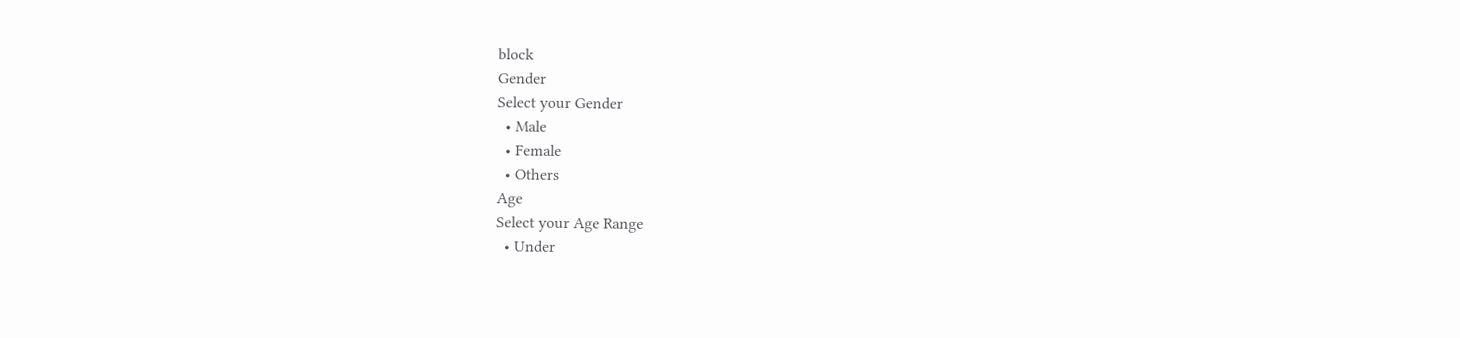block
Gender
Select your Gender
  • Male
  • Female
  • Others
Age
Select your Age Range
  • Under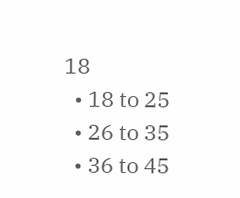18
  • 18 to 25
  • 26 to 35
  • 36 to 45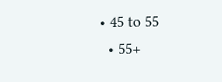• 45 to 55
  • 55+